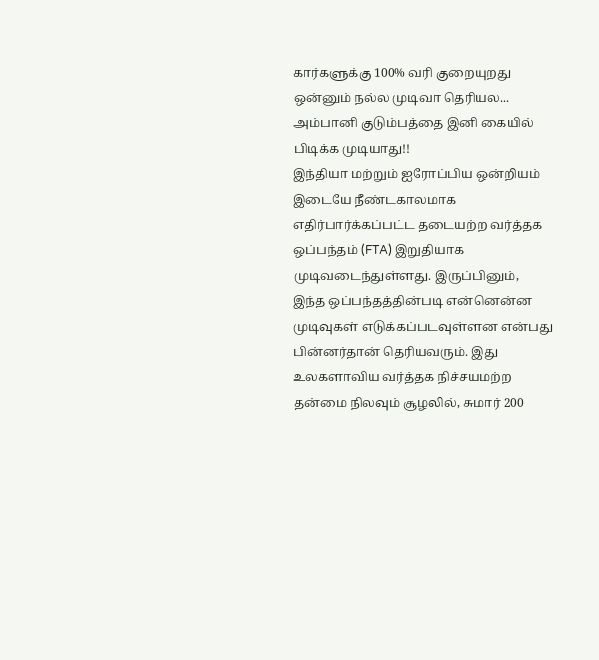கார்களுக்கு 100% வரி குறையுறது ஒன்னும் நல்ல முடிவா தெரியல... அம்பானி குடும்பத்தை இனி கையில் பிடிக்க முடியாது!!
இந்தியா மற்றும் ஐரோப்பிய ஒன்றியம் இடையே நீண்டகாலமாக எதிர்பார்க்கப்பட்ட தடையற்ற வர்த்தக ஒப்பந்தம் (FTA) இறுதியாக முடிவடைந்துள்ளது. இருப்பினும், இந்த ஒப்பந்தத்தின்படி என்னென்ன முடிவுகள் எடுக்கப்படவுள்ளன என்பது பின்னர்தான் தெரியவரும். இது உலகளாவிய வர்த்தக நிச்சயமற்ற தன்மை நிலவும் சூழலில், சுமார் 200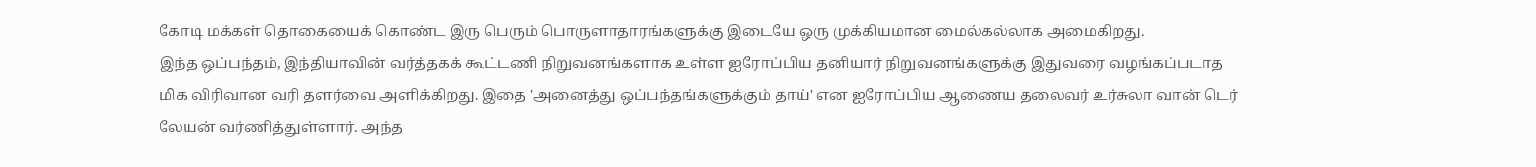கோடி மக்கள் தொகையைக் கொண்ட இரு பெரும் பொருளாதாரங்களுக்கு இடையே ஒரு முக்கியமான மைல்கல்லாக அமைகிறது.
இந்த ஒப்பந்தம், இந்தியாவின் வர்த்தகக் கூட்டணி நிறுவனங்களாக உள்ள ஐரோப்பிய தனியார் நிறுவனங்களுக்கு இதுவரை வழங்கப்படாத மிக விரிவான வரி தளர்வை அளிக்கிறது. இதை 'அனைத்து ஒப்பந்தங்களுக்கும் தாய்' என ஐரோப்பிய ஆணைய தலைவர் உர்சுலா வான் டெர் லேயன் வர்ணித்துள்ளார். அந்த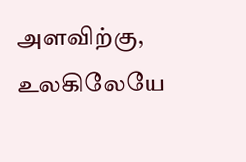அளவிற்கு, உலகிலேயே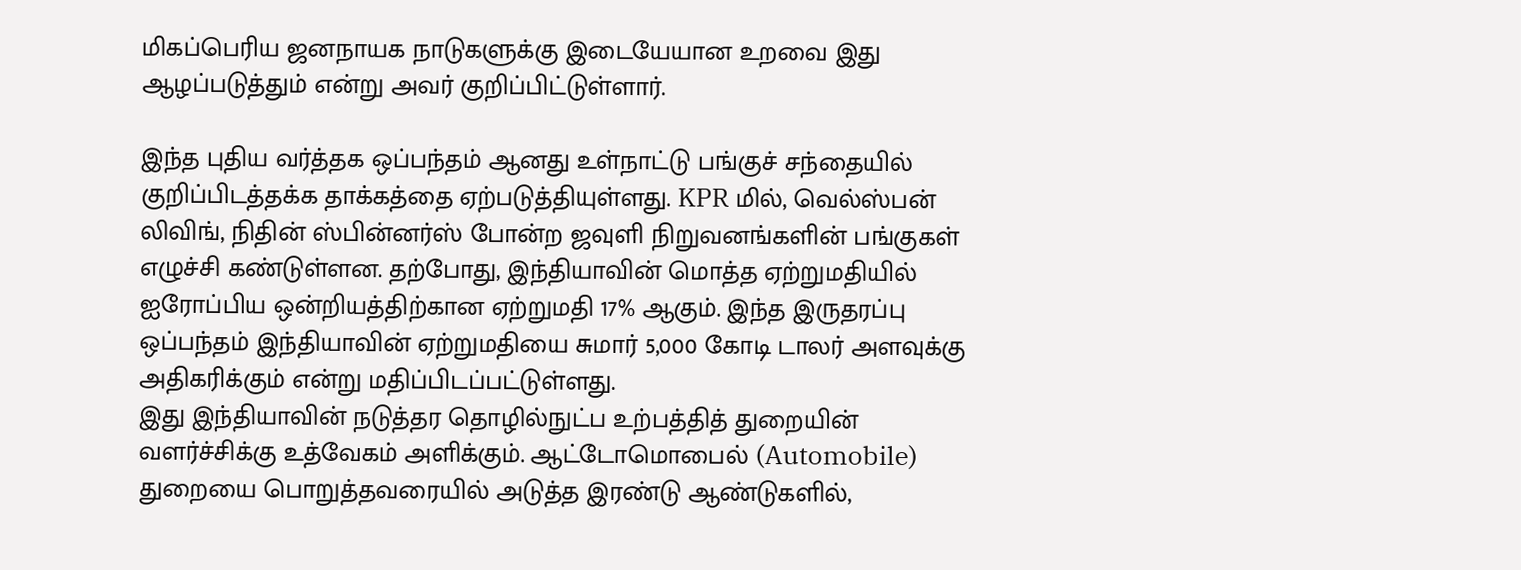மிகப்பெரிய ஜனநாயக நாடுகளுக்கு இடையேயான உறவை இது ஆழப்படுத்தும் என்று அவர் குறிப்பிட்டுள்ளார்.

இந்த புதிய வர்த்தக ஒப்பந்தம் ஆனது உள்நாட்டு பங்குச் சந்தையில் குறிப்பிடத்தக்க தாக்கத்தை ஏற்படுத்தியுள்ளது. KPR மில், வெல்ஸ்பன் லிவிங், நிதின் ஸ்பின்னர்ஸ் போன்ற ஜவுளி நிறுவனங்களின் பங்குகள் எழுச்சி கண்டுள்ளன. தற்போது, இந்தியாவின் மொத்த ஏற்றுமதியில் ஐரோப்பிய ஒன்றியத்திற்கான ஏற்றுமதி 17% ஆகும். இந்த இருதரப்பு ஒப்பந்தம் இந்தியாவின் ஏற்றுமதியை சுமார் 5,000 கோடி டாலர் அளவுக்கு அதிகரிக்கும் என்று மதிப்பிடப்பட்டுள்ளது.
இது இந்தியாவின் நடுத்தர தொழில்நுட்ப உற்பத்தித் துறையின் வளர்ச்சிக்கு உத்வேகம் அளிக்கும். ஆட்டோமொபைல் (Automobile) துறையை பொறுத்தவரையில் அடுத்த இரண்டு ஆண்டுகளில்,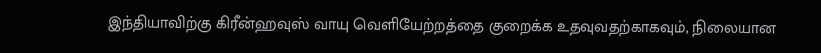இந்தியாவிற்கு கிரீன்ஹவுஸ் வாயு வெளியேற்றத்தை குறைக்க உதவுவதற்காகவும், நிலையான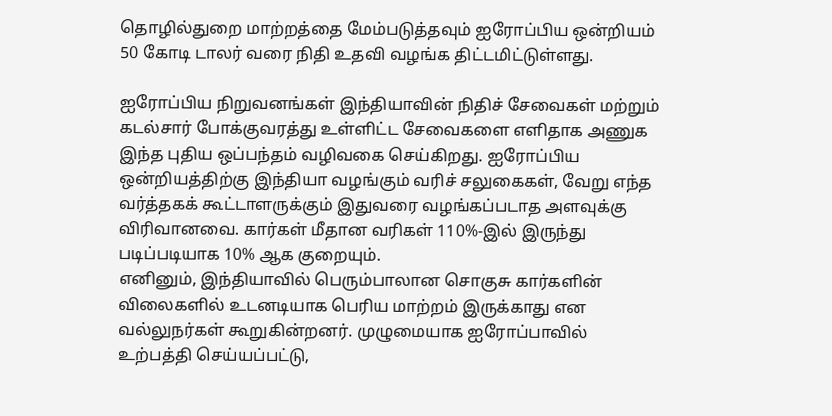தொழில்துறை மாற்றத்தை மேம்படுத்தவும் ஐரோப்பிய ஒன்றியம் 50 கோடி டாலர் வரை நிதி உதவி வழங்க திட்டமிட்டுள்ளது.

ஐரோப்பிய நிறுவனங்கள் இந்தியாவின் நிதிச் சேவைகள் மற்றும் கடல்சார் போக்குவரத்து உள்ளிட்ட சேவைகளை எளிதாக அணுக இந்த புதிய ஒப்பந்தம் வழிவகை செய்கிறது. ஐரோப்பிய ஒன்றியத்திற்கு இந்தியா வழங்கும் வரிச் சலுகைகள், வேறு எந்த வர்த்தகக் கூட்டாளருக்கும் இதுவரை வழங்கப்படாத அளவுக்கு விரிவானவை. கார்கள் மீதான வரிகள் 110%-இல் இருந்து படிப்படியாக 10% ஆக குறையும்.
எனினும், இந்தியாவில் பெரும்பாலான சொகுசு கார்களின் விலைகளில் உடனடியாக பெரிய மாற்றம் இருக்காது என வல்லுநர்கள் கூறுகின்றனர். முழுமையாக ஐரோப்பாவில் உற்பத்தி செய்யப்பட்டு,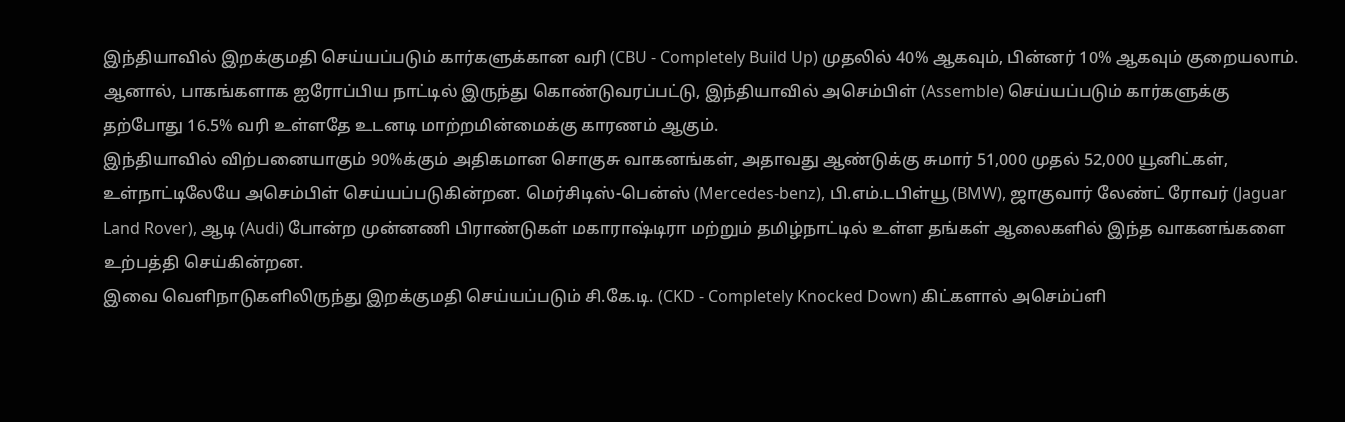இந்தியாவில் இறக்குமதி செய்யப்படும் கார்களுக்கான வரி (CBU - Completely Build Up) முதலில் 40% ஆகவும், பின்னர் 10% ஆகவும் குறையலாம். ஆனால், பாகங்களாக ஐரோப்பிய நாட்டில் இருந்து கொண்டுவரப்பட்டு, இந்தியாவில் அசெம்பிள் (Assemble) செய்யப்படும் கார்களுக்கு தற்போது 16.5% வரி உள்ளதே உடனடி மாற்றமின்மைக்கு காரணம் ஆகும்.
இந்தியாவில் விற்பனையாகும் 90%க்கும் அதிகமான சொகுசு வாகனங்கள், அதாவது ஆண்டுக்கு சுமார் 51,000 முதல் 52,000 யூனிட்கள், உள்நாட்டிலேயே அசெம்பிள் செய்யப்படுகின்றன. மெர்சிடிஸ்-பென்ஸ் (Mercedes-benz), பி.எம்.டபிள்யூ (BMW), ஜாகுவார் லேண்ட் ரோவர் (Jaguar Land Rover), ஆடி (Audi) போன்ற முன்னணி பிராண்டுகள் மகாராஷ்டிரா மற்றும் தமிழ்நாட்டில் உள்ள தங்கள் ஆலைகளில் இந்த வாகனங்களை உற்பத்தி செய்கின்றன.
இவை வெளிநாடுகளிலிருந்து இறக்குமதி செய்யப்படும் சி.கே.டி. (CKD - Completely Knocked Down) கிட்களால் அசெம்ப்ளி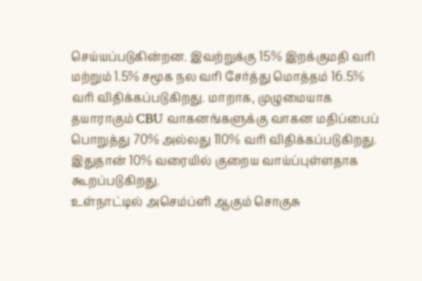செய்யப்படுகின்றன. இவற்றுக்கு 15% இறக்குமதி வரி மற்றும் 1.5% சமூக நல வரி சேர்த்து மொத்தம் 16.5% வரி விதிக்கப்படுகிறது. மாறாக, முழுமையாக தயாராகும் CBU வாகனங்களுக்கு வாகன மதிப்பைப் பொறுத்து 70% அல்லது 110% வரி விதிக்கப்படுகிறது. இதுதான் 10% வரையில் குறைய வாய்ப்புள்ளதாக கூறப்படுகிறது.
உள்நாட்டில் அசெம்ப்ளி ஆகும் சொகுசு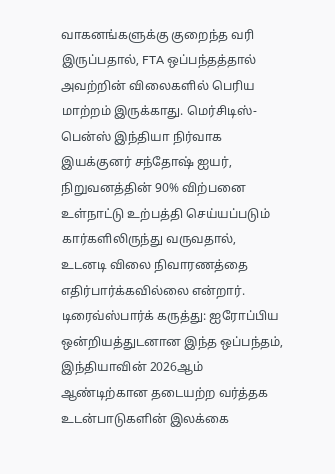வாகனங்களுக்கு குறைந்த வரி இருப்பதால், FTA ஒப்பந்தத்தால் அவற்றின் விலைகளில் பெரிய மாற்றம் இருக்காது. மெர்சிடிஸ்-பென்ஸ் இந்தியா நிர்வாக இயக்குனர் சந்தோஷ் ஐயர், நிறுவனத்தின் 90% விற்பனை உள்நாட்டு உற்பத்தி செய்யப்படும் கார்களிலிருந்து வருவதால், உடனடி விலை நிவாரணத்தை எதிர்பார்க்கவில்லை என்றார்.
டிரைவ்ஸ்பார்க் கருத்து: ஐரோப்பிய ஒன்றியத்துடனான இந்த ஒப்பந்தம், இந்தியாவின் 2026ஆம் ஆண்டிற்கான தடையற்ற வர்த்தக உடன்பாடுகளின் இலக்கை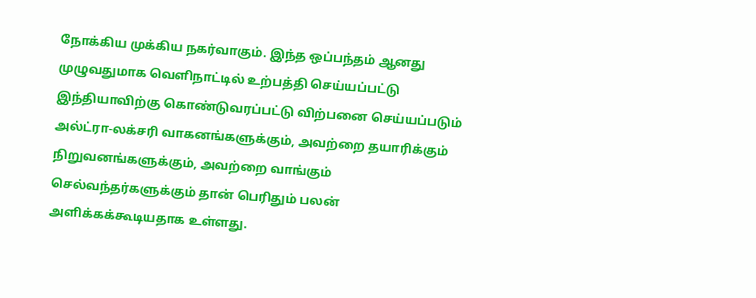நோக்கிய முக்கிய நகர்வாகும். இந்த ஒப்பந்தம் ஆனது முழுவதுமாக வெளிநாட்டில் உற்பத்தி செய்யப்பட்டு இந்தியாவிற்கு கொண்டுவரப்பட்டு விற்பனை செய்யப்படும் அல்ட்ரா-லக்சரி வாகனங்களுக்கும், அவற்றை தயாரிக்கும் நிறுவனங்களுக்கும், அவற்றை வாங்கும் செல்வந்தர்களுக்கும் தான் பெரிதும் பலன் அளிக்கக்கூடியதாக உள்ளது.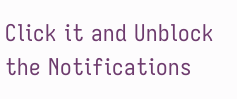Click it and Unblock the Notifications